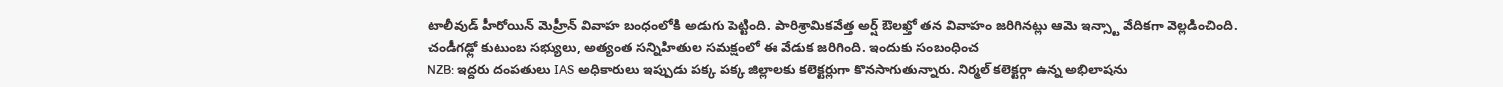టాలీవుడ్ హీరోయిన్ మెహ్రీన్ వివాహ బంధంలోకి అడుగు పెట్టింది. పారిశ్రామికవేత్త అర్ష్ ఔలఖ్తో తన వివాహం జరిగినట్లు ఆమె ఇన్స్టా వేదికగా వెల్లడించింది. చండీగఢ్లో కుటుంబ సభ్యులు, అత్యంత సన్నిహితుల సమక్షంలో ఈ వేడుక జరిగింది. ఇందుకు సంబంధించ
NZB: ఇద్దరు దంపతులు IAS అధికారులు ఇప్పుడు పక్క పక్క జిల్లాలకు కలెక్టర్లుగా కొనసాగుతున్నారు. నిర్మల్ కలెక్టర్గా ఉన్న అభిలాషను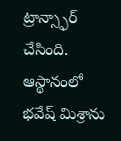ట్రాన్స్ఫార్ చేసింది. ఆస్థానంలో భవేష్ మిశ్రాను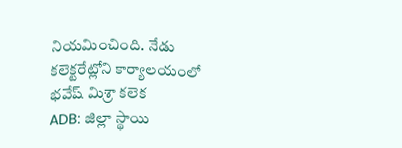నియమించింది. నేడు కలెక్టరేట్లోని కార్యాలయంలో భవేష్ మిశ్రా కలెక
ADB: జిల్లా స్థాయి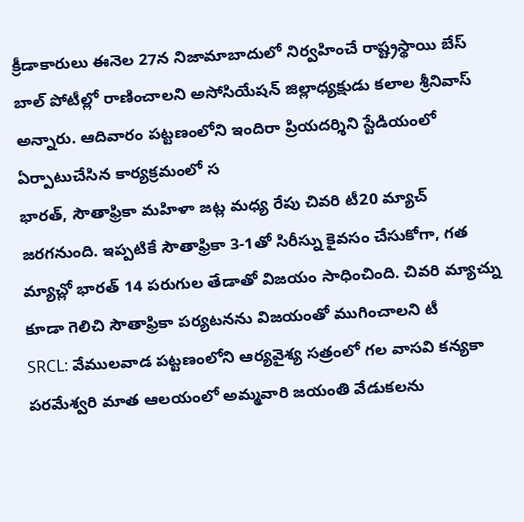క్రీడాకారులు ఈనెల 27న నిజామాబాదులో నిర్వహించే రాష్ట్రస్థాయి బేస్ బాల్ పోటీల్లో రాణించాలని అసోసియేషన్ జిల్లాధ్యక్షుడు కలాల శ్రీనివాస్ అన్నారు. ఆదివారం పట్టణంలోని ఇందిరా ప్రియదర్శిని స్టేడియంలో ఏర్పాటుచేసిన కార్యక్రమంలో స
భారత్, సౌతాఫ్రికా మహిళా జట్ల మధ్య రేపు చివరి టీ20 మ్యాచ్ జరగనుంది. ఇప్పటికే సౌతాఫ్రికా 3-1తో సిరీస్ను కైవసం చేసుకోగా, గత మ్యాచ్లో భారత్ 14 పరుగుల తేడాతో విజయం సాధించింది. చివరి మ్యాచ్ను కూడా గెలిచి సౌతాఫ్రికా పర్యటనను విజయంతో ముగించాలని టీ
SRCL: వేములవాడ పట్టణంలోని ఆర్యవైశ్య సత్రంలో గల వాసవి కన్యకా పరమేశ్వరి మాత ఆలయంలో అమ్మవారి జయంతి వేడుకలను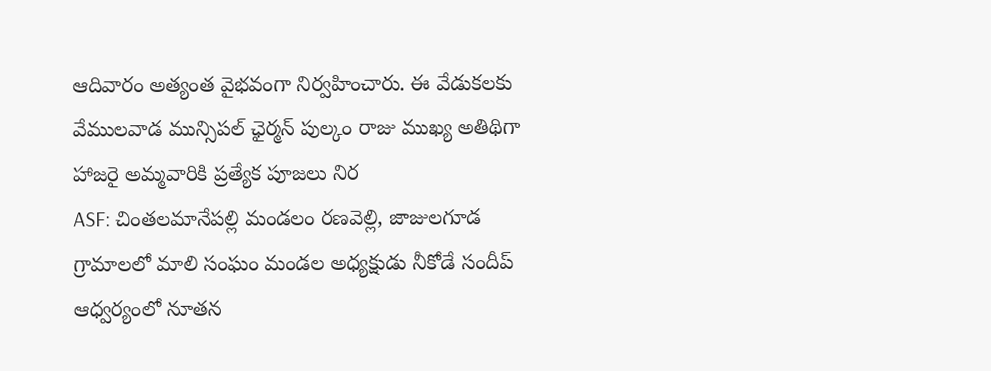ఆదివారం అత్యంత వైభవంగా నిర్వహించారు. ఈ వేడుకలకు వేములవాడ మున్సిపల్ ఛైర్మన్ పుల్కం రాజు ముఖ్య అతిథిగా హాజరై అమ్మవారికి ప్రత్యేక పూజలు నిర
ASF: చింతలమానేపల్లి మండలం రణవెల్లి, జాజులగూడ గ్రామాలలో మాలి సంఘం మండల అధ్యక్షుడు నీకోడే సందీప్ ఆధ్వర్యంలో నూతన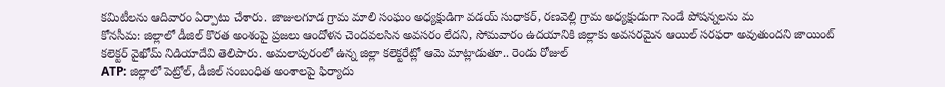కమిటీలను ఆదివారం ఏర్పాటు చేశారు. జాజులగూడ గ్రామ మాలి సంఘం అధ్యక్షుడిగా వడయ్ సుధాకర్, రణవెల్లి గ్రామ అధ్యక్షుడుగా సెండే పోషన్నలను మ
కోనసీమ: జిల్లాలో డీజిల్ కొరత అంశంపై ప్రజలు ఆందోళన చెందవలసిన అవసరం లేదని, సోమవారం ఉదయానికి జిల్లాకు అవసరమైన ఆయిల్ సరఫరా అవుతుందని జాయింట్ కలెక్టర్ వైఖోమ్ నిడియాదేవి తెలిపారు. అమలాపురంలో ఉన్న జిల్లా కలెక్టరేట్లో ఆమె మాట్లాడుతూ.. రెండు రోజుల్
ATP: జిల్లాలో పెట్రోల్, డీజిల్ సంబంధిత అంశాలపై ఫిర్యాదు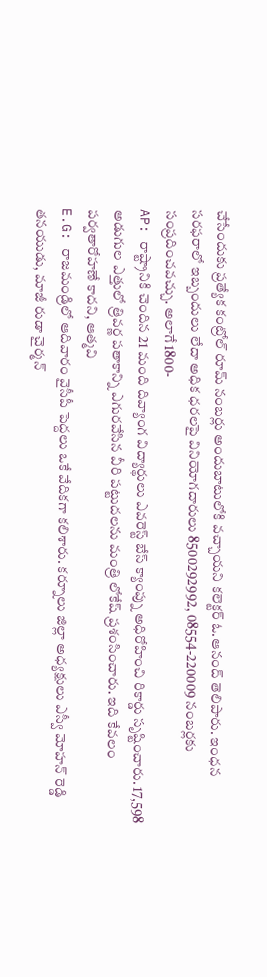చేసేందుకు ప్రత్యేక కంట్రోల్ రూమ్ నంబర్లు అందుబాటులోకి వచ్చాయని కలెక్టర్ ఓ.ఆనంద్ తెలిపారు. ఇంధన సరఫరాలో ఇబ్బందులు లేదా అధిక ధరలపై వినియోగదారులు 8500292992, 08554-220009 నంబర్లకు సంప్రదించవచ్చు. అలాగే 1800-
AP: రాష్ట్రానికి చెందిన 21 మంది దివ్యాంగ విద్యార్థులు ఎవరెస్ట్ బేస్ క్యాంప్ను అధిరోహించి రికార్డు సృష్టించారు. 17,598 అడుగుల ఎత్తులో త్రివర్ణ పతాకాన్ని ఎగురవేసిన వీరి పట్టుదలను మంత్రి లోకేష్ ప్రశంసించారు. ఇది కేవలం పర్వతారోహణే కాదని, ఆత్మవి
E.G: రాజమండ్రిలో ఆదివారం వైసీపీ పెద్దలు ఒకే వేదికగా కలిశారు. కర్నూలు జిల్లా అధ్యక్షులు ఎస్వీ మోహన్ రెడ్డి తనయుడు, మాజీ రుడా చైర్మన్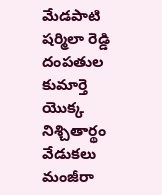మేడపాటి షర్మిలా రెడ్డి దంపతుల కుమార్తె యొక్క నిశ్చితార్థం వేడుకలు మంజీరా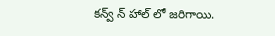కన్వ్ న్ హాల్ లో జరిగాయి.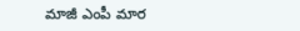మాజీ ఎంపీ మార